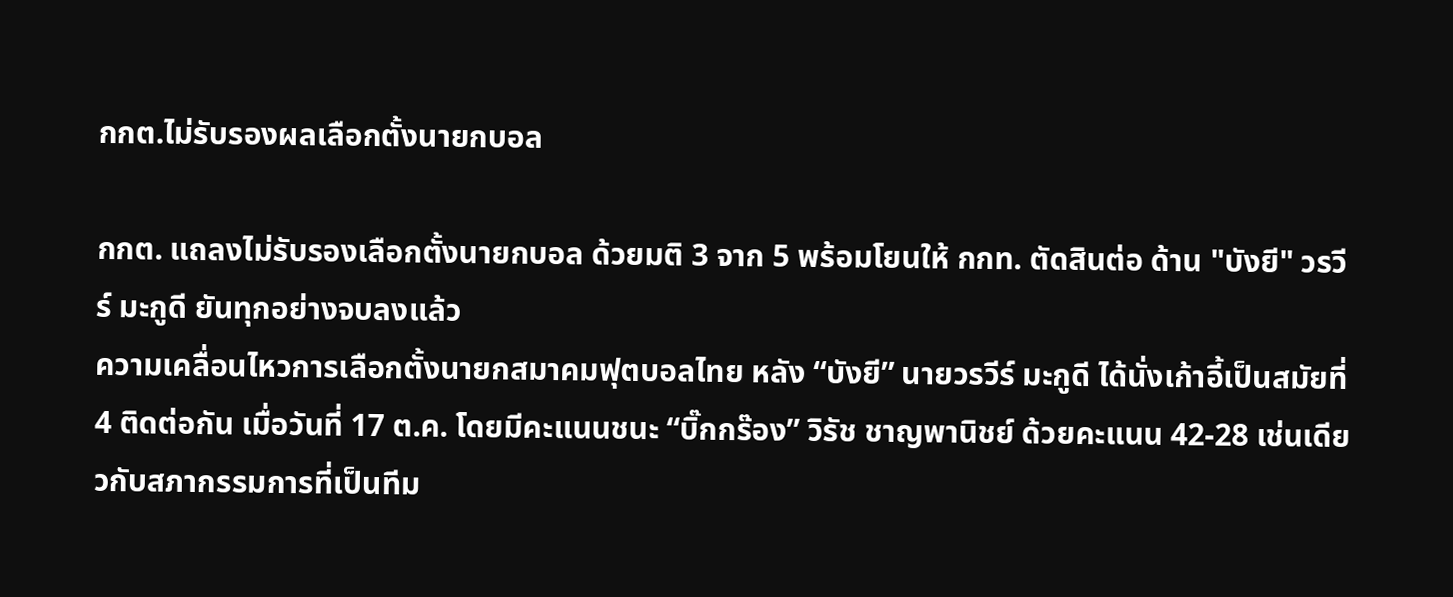กกต.ไม่รับรองผลเลือกตั้งนายกบอล

กกต. แถลงไม่รับรองเลือกตั้งนายกบอล ด้วยมติ 3 จาก 5 พร้อมโยนให้ กกท. ตัดสินต่อ ด้าน "บังยี" วรวีร์ มะกูดี ยันทุกอย่างจบลงแล้ว
ความเคลื่อนไหวการเลือกตั้งนายกสมาคมฟุตบอลไทย หลัง “บังยี” นายวรวีร์ มะกูดี ได้นั่งเก้าอี้เป็นสมัยที่ 4 ติดต่อกัน เมื่อวันที่ 17 ต.ค. โดยมีคะแนนชนะ “บิ๊กกร๊อง” วิรัช ชาญพานิชย์ ด้วยคะแนน 42-28 เช่นเดียวกับสภากรรมการที่เป็นทีม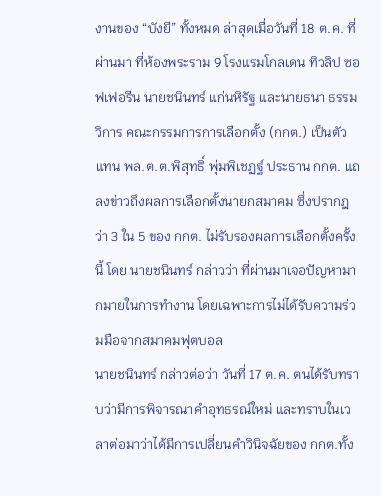งานของ “บังยี” ทั้งหมด ล่าสุดเมื่อวันที่ 18 ต.ค. ที่ผ่านมา ที่ห้องพระราม 9 โรงแรมโกลเดน ทิวลิป ซอฟเฟอรีน นายชนินทร์ แก่นหิรัฐ และนายธนา ธรรมวิการ คณะกรรมการการเลือกตั้ง (กกต.) เป็นตัวแทน พล.ต.ต.พิสุทธิ์ พุ่มพิเชฏฐ์ ประธาน กกต. แถลงข่าวถึงผลการเลือกตั้งนายกสมาคม ซึ่งปรากฎว่า 3 ใน 5 ของ กกต. ไม่รับรองผลการเลือกตั้งครั้งนี้ โดย นายชนินทร์ กล่าวว่า ที่ผ่านมาเจอปัญหามากมายในการทำงาน โดยเฉพาะการไม่ได้รับความร่วมมือจากสมาคมฟุตบอล
นายชนินทร์ กล่าวต่อว่า วันที่ 17 ต.ค. ตนได้รับทราบว่ามีการพิจารณาคำอุทธรณ์ใหม่ และทราบในเวลาต่อมาว่าได้มีการเปลี่ยนคำวินิจฉัยของ กกต.ทั้ง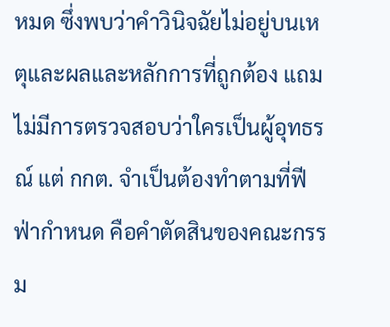หมด ซึ่งพบว่าคำวินิจฉัยไม่อยู่บนเหตุและผลและหลักการที่ถูกต้อง แถมไม่มีการตรวจสอบว่าใครเป็นผู้อุทธรณ์ แต่ กกต. จำเป็นต้องทำตามที่ฟีฟ่ากำหนด คือคำตัดสินของคณะกรรม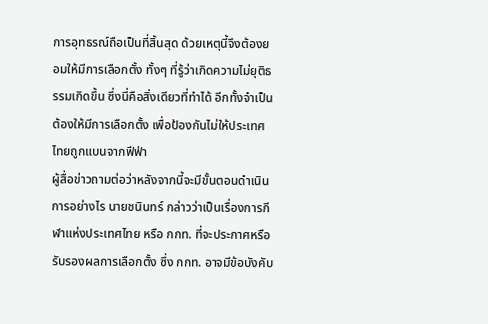การอุทธรณ์ถือเป็นที่สิ้นสุด ด้วยเหตุนี้จึงต้องยอมให้มีการเลือกตั้ง ทั้งๆ ที่รู้ว่าเกิดความไม่ยุติธรรมเกิดขึ้น ซึ่งนี่คือสิ่งเดียวที่ทำได้ อีกทั้งจำเป็นต้องให้มีการเลือกตั้ง เพื่อป้องกันไม่ให้ประเทศไทยถูกแบนจากฟีฟ่า
ผู้สื่อข่าวถามต่อว่าหลังจากนี้จะมีขั้นตอนดำเนินการอย่างไร นายชนินทร์ กล่าวว่าเป็นเรื่องการกีฬาแห่งประเทศไทย หรือ กกท. ที่จะประกาศหรือรับรองผลการเลือกตั้ง ซึ่ง กกท. อาจมีข้อบังคับ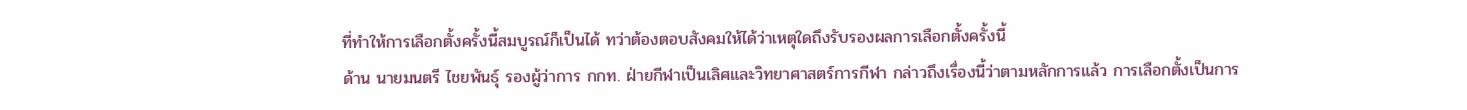ที่ทำให้การเลือกตั้งครั้งนี้สมบูรณ์ก็เป็นได้ ทว่าต้องตอบสังคมให้ได้ว่าเหตุใดถึงรับรองผลการเลือกตั้งครั้งนี้
ด้าน นายมนตรี ไชยพันธุ์ รองผู้ว่าการ กกท. ฝ่ายกีฬาเป็นเลิศและวิทยาศาสตร์การกีฬา กล่าวถึงเรื่องนี้ว่าตามหลักการแล้ว การเลือกตั้งเป็นการ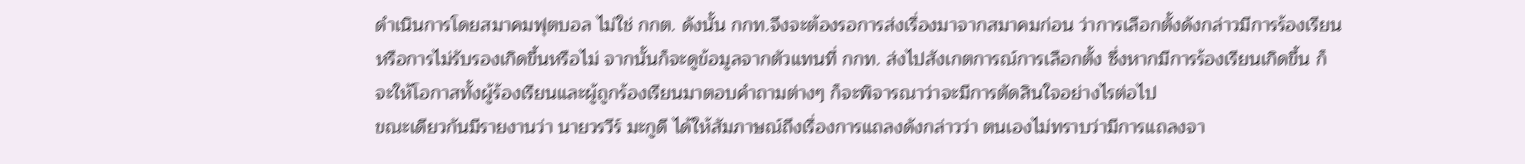ดำเนินการโดยสมาคมฟุตบอล ไม่ใช่ กกต. ดังนั้น กกท.จึงจะต้องรอการส่งเรื่องมาจากสมาคมก่อน ว่าการเลือกตั้งดังกล่าวมีการร้องเรียนหรือการไม่รับรองเกิดขึ้นหรือไม่ จากนั้นก็จะดูข้อมูลจากตัวแทนที่ กกท. ส่งไปสังเกตการณ์การเลือกตั้ง ซึ่งหากมีการร้องเรียนเกิดขึ้น ก็จะให้โอกาสทั้งผู้ร้องเรียนและผู้ถูกร้องเรียนมาตอบคำถามต่างๆ ก็จะพิจารณาว่าจะมีการตัดสินใจอย่างไรต่อไป
ขณะเดียวกันมีรายงานว่า นายวรวีร์ มะกูดี ได้ให้สัมภาษณ์ถึงเรื่องการแถลงดังกล่าวว่า ตนเองไม่ทราบว่ามีการแถลงจา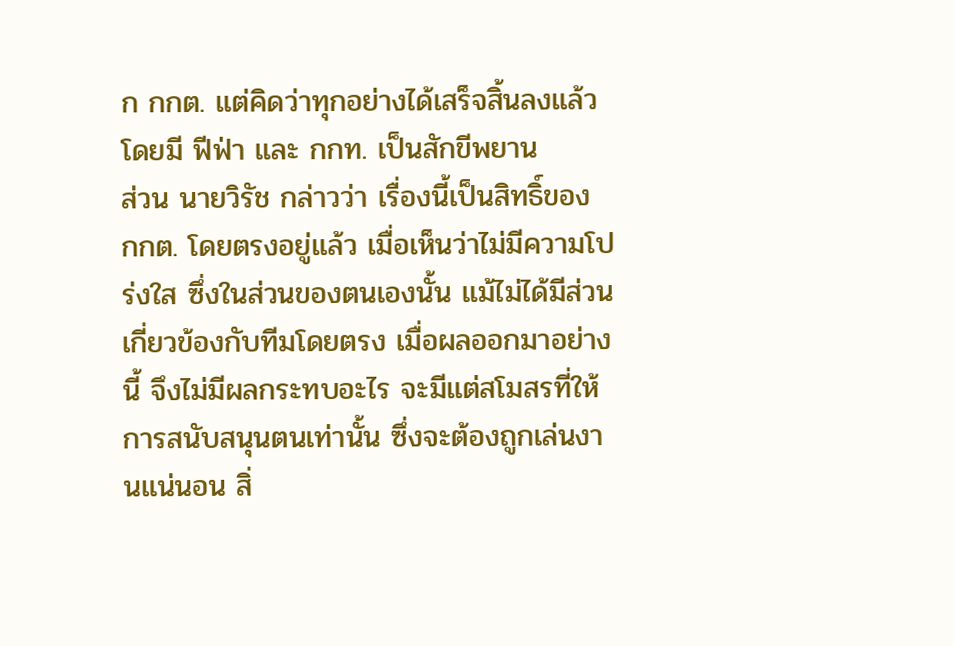ก กกต. แต่คิดว่าทุกอย่างได้เสร็จสิ้นลงแล้ว โดยมี ฟีฟ่า และ กกท. เป็นสักขีพยาน
ส่วน นายวิรัช กล่าวว่า เรื่องนี้เป็นสิทธิ์ของ กกต. โดยตรงอยู่แล้ว เมื่อเห็นว่าไม่มีความโปร่งใส ซึ่งในส่วนของตนเองนั้น แม้ไม่ได้มีส่วนเกี่ยวข้องกับทีมโดยตรง เมื่อผลออกมาอย่างนี้ จึงไม่มีผลกระทบอะไร จะมีแต่สโมสรที่ให้การสนับสนุนตนเท่านั้น ซึ่งจะต้องถูกเล่นงานแน่นอน สิ่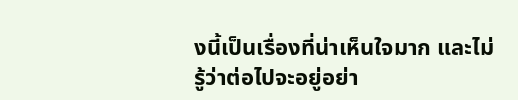งนี้เป็นเรื่องที่น่าเห็นใจมาก และไม่รู้ว่าต่อไปจะอยู่อย่า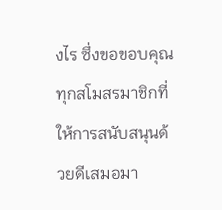งไร ซึ่งขอขอบคุณทุกสโมสรมาชิกที่ให้การสนับสนุนด้วยดีเสมอมา